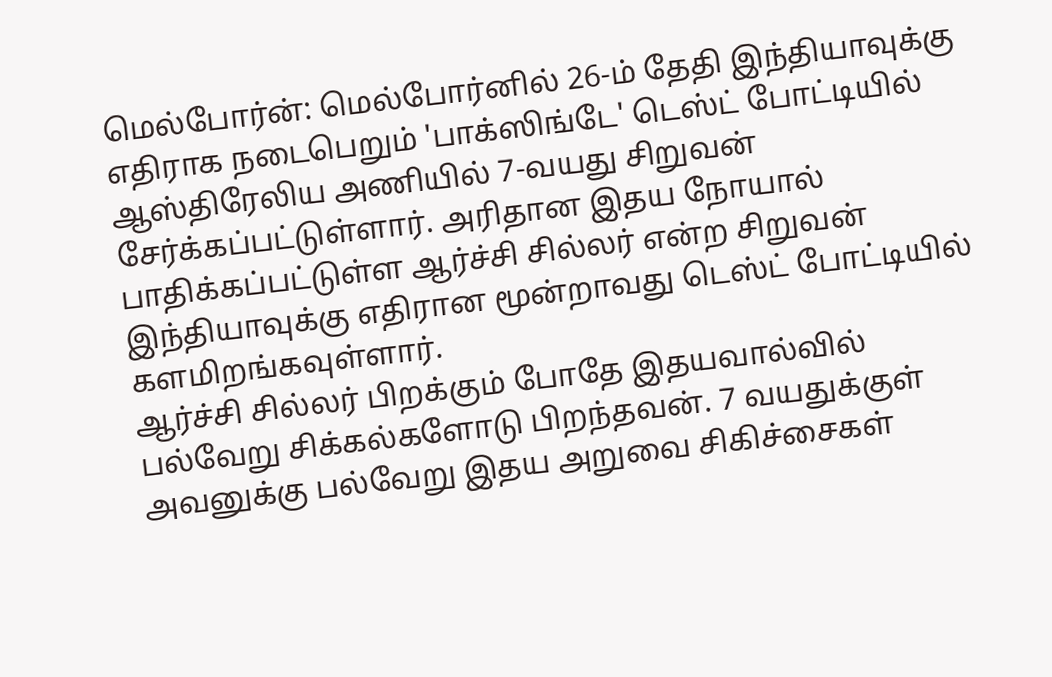மெல்போர்ன்: மெல்போர்னில் 26-ம் தேதி இந்தியாவுக்கு எதிராக நடைபெறும் 'பாக்ஸிங்டே' டெஸ்ட் போட்டியில் ஆஸ்திரேலிய அணியில் 7-வயது சிறுவன் சேர்க்கப்பட்டுள்ளார். அரிதான இதய நோயால் பாதிக்கப்பட்டுள்ள ஆர்ச்சி சில்லர் என்ற சிறுவன் இந்தியாவுக்கு எதிரான மூன்றாவது டெஸ்ட் போட்டியில் களமிறங்கவுள்ளார்.
ஆர்ச்சி சில்லர் பிறக்கும் போதே இதயவால்வில் பல்வேறு சிக்கல்களோடு பிறந்தவன். 7 வயதுக்குள் அவனுக்கு பல்வேறு இதய அறுவை சிகிச்சைகள்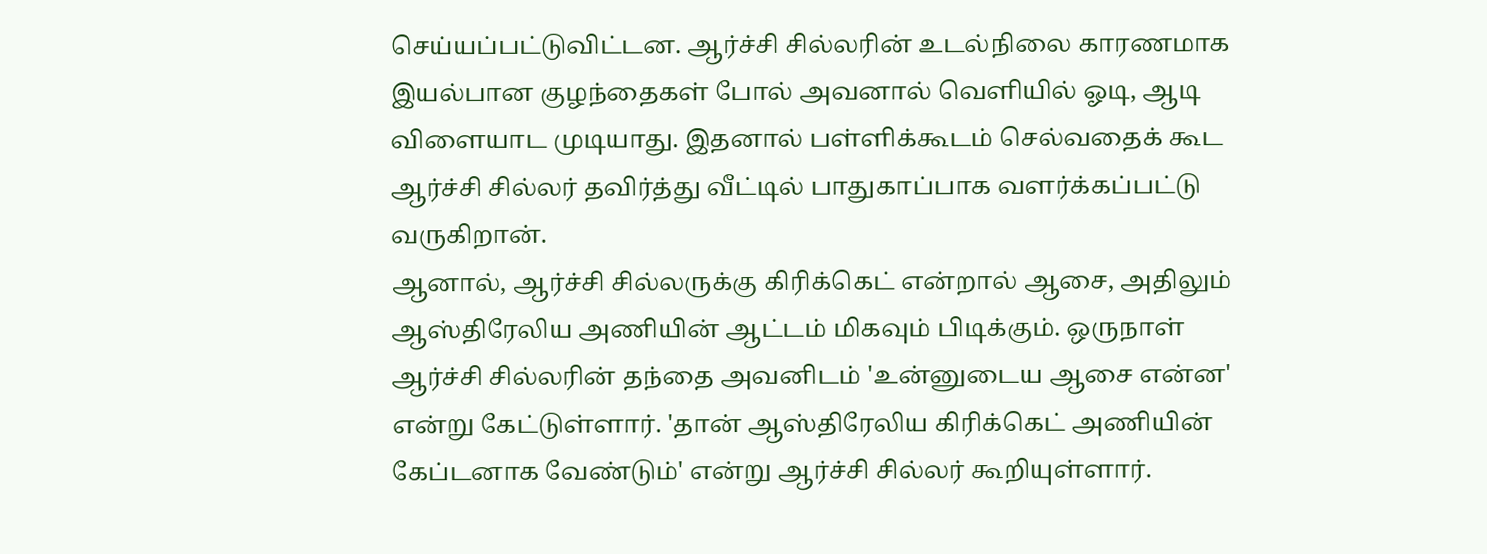செய்யப்பட்டுவிட்டன. ஆர்ச்சி சில்லரின் உடல்நிலை காரணமாக இயல்பான குழந்தைகள் போல் அவனால் வெளியில் ஓடி, ஆடி விளையாட முடியாது. இதனால் பள்ளிக்கூடம் செல்வதைக் கூட ஆர்ச்சி சில்லர் தவிர்த்து வீட்டில் பாதுகாப்பாக வளர்க்கப்பட்டு வருகிறான்.
ஆனால், ஆர்ச்சி சில்லருக்கு கிரிக்கெட் என்றால் ஆசை, அதிலும் ஆஸ்திரேலிய அணியின் ஆட்டம் மிகவும் பிடிக்கும். ஒருநாள் ஆர்ச்சி சில்லரின் தந்தை அவனிடம் 'உன்னுடைய ஆசை என்ன' என்று கேட்டுள்ளார். 'தான் ஆஸ்திரேலிய கிரிக்கெட் அணியின் கேப்டனாக வேண்டும்' என்று ஆர்ச்சி சில்லர் கூறியுள்ளார்.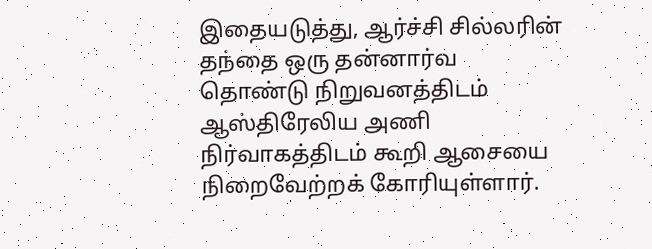இதையடுத்து, ஆர்ச்சி சில்லரின் தந்தை ஒரு தன்னார்வ தொண்டு நிறுவனத்திடம் ஆஸ்திரேலிய அணி நிர்வாகத்திடம் கூறி ஆசையை நிறைவேற்றக் கோரியுள்ளார்.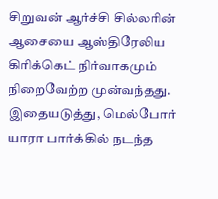சிறுவன் ஆர்ச்சி சில்லரின் ஆசையை ஆஸ்திரேலிய கிரிக்கெட் நிர்வாகமும் நிறைவேற்ற முன்வந்தது. இதையடுத்து, மெல்போர் யாரா பார்க்கில் நடந்த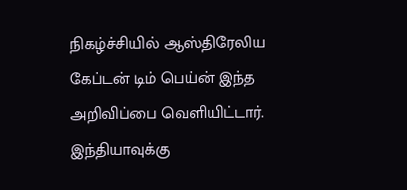நிகழ்ச்சியில் ஆஸ்திரேலிய கேப்டன் டிம் பெய்ன் இந்த அறிவிப்பை வெளியிட்டார். இந்தியாவுக்கு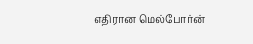எதிரான மெல்போர்ன்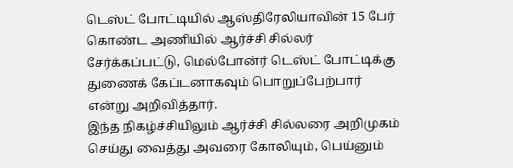டெஸ்ட் போட்டியில் ஆஸ்திரேலியாவின் 15 பேர் கொண்ட அணியில் ஆர்ச்சி சில்லர் சேர்க்கப்பட்டு, மெல்போன்ர் டெஸ்ட் போட்டிக்கு துணைக் கேப்டனாகவும் பொறுப்பேற்பார் என்று அறிவித்தார்.
இந்த நிகழ்ச்சியிலும் ஆர்ச்சி சில்லரை அறிமுகம் செய்து வைத்து அவரை கோலியும், பெய்னும்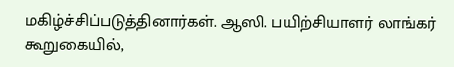மகிழ்ச்சிப்படுத்தினார்கள். ஆஸி. பயிற்சியாளர் லாங்கர் கூறுகையில்,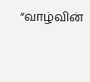“வாழ்வின்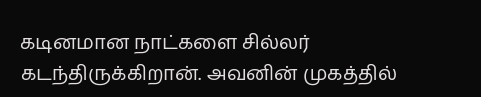கடினமான நாட்களை சில்லர் கடந்திருக்கிறான். அவனின் முகத்தில்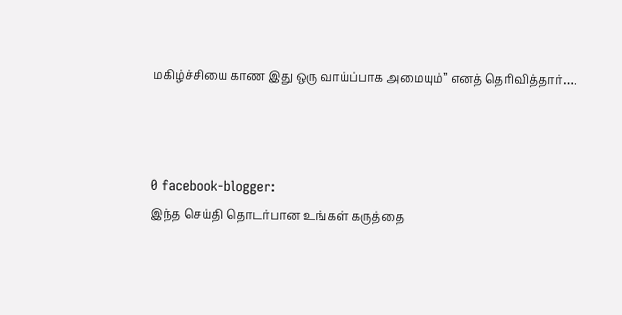மகிழ்ச்சியை காண இது ஒரு வாய்ப்பாக அமையும்” எனத் தெரிவித்தார்….



0 facebook-blogger:
இந்த செய்தி தொடர்பான உங்கள் கருத்தை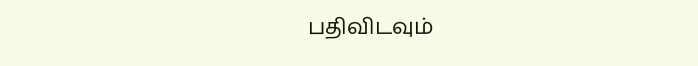பதிவிடவும்